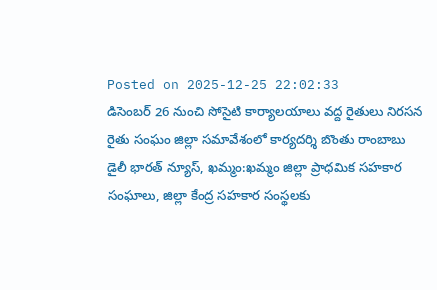Posted on 2025-12-25 22:02:33
డిసెంబర్ 26 నుంచి సోసైటి కార్యాలయాలు వద్ద రైతులు నిరసన
రైతు సంఘం జిల్లా సమావేశంలో కార్యదర్శి బొంతు రాంబాబు
డైలీ భారత్ న్యూస్, ఖమ్మం:ఖమ్మం జిల్లా ప్రాధమిక సహకార సంఘాలు, జిల్లా కేంద్ర సహకార సంస్థలకు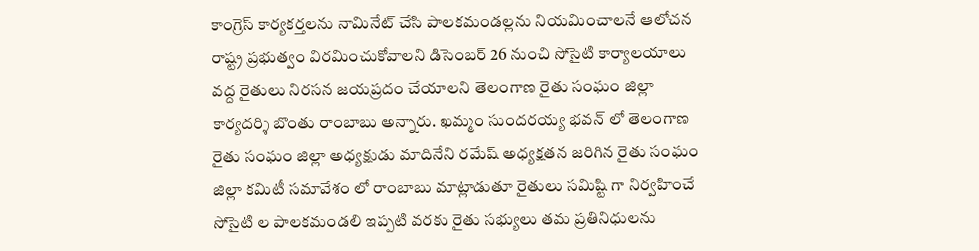కాంగ్రెస్ కార్యకర్తలను నామినేట్ చేసి పాలకమండల్లను నియమించాలనే ఆలోచన రాష్ట్ర ప్రభుత్వం విరమించుకోవాలని డిసెంబర్ 26 నుంచి సోసైటి కార్యాలయాలు వద్ద రైతులు నిరసన జయప్రదం చేయాలని తెలంగాణ రైతు సంఘం జిల్లా కార్యదర్శి బొంతు రాంబాబు అన్నారు. ఖమ్మం సుందరయ్య భవన్ లో తెలంగాణ రైతు సంఘం జిల్లా అధ్యక్షుడు మాదినేని రమేష్ అధ్యక్షతన జరిగిన రైతు సంఘం జిల్లా కమిటీ సమావేశం లో రాంబాబు మాట్లాడుతూ రైతులు సమిష్టి గా నిర్వహించే సోసైటి ల పాలకమండలి ఇప్పటి వరకు రైతు సభ్యులు తమ ప్రతినిధులను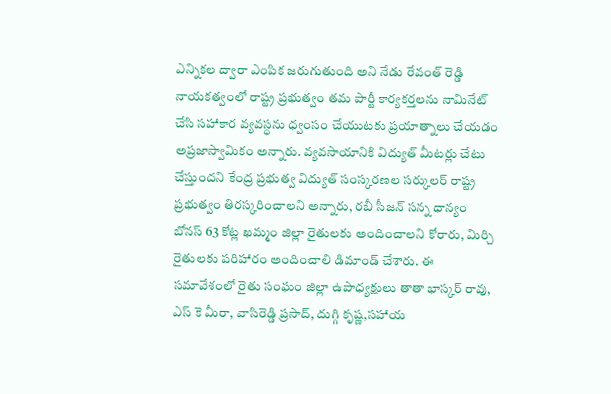ఎన్నికల ద్వారా ఎంపిక జరుగుతుంది అని నేడు రేవంత్ రెడ్డి నాయకత్వంలో రాష్ట్ర ప్రభుత్వం తమ పార్టీ కార్యకర్తలను నామినేట్ చేసి సహాకార వ్యవస్ధను ధ్వంసం చేయుటకు ప్రయాత్నాలు చేయడం అప్రజాస్వామికం అన్నారు. వ్యవసాయానికి విద్యుత్ మీటర్లు చేటు చేస్తుందని కేంద్ర ప్రభుత్వ విద్యుత్ సంస్కరణల సర్కులర్ రాష్ట్ర ప్రభుత్వం తిరస్కరించాలని అన్నారు, రబీ సీజన్ సన్న ధాన్యం బోనస్ 63 కోట్ల ఖమ్మం జిల్లా రైతులకు అందించాలని కోరారు, మిర్చి రైతులకు పరిహారం అందించాలి డిమాండ్ చేశారు. ఈ సమావేశంలో రైతు సంఘం జిల్లా ఉపాధ్యక్షులు తాతా భాస్కర్ రావు, ఎస్ కె మీరా, వాసిరెడ్డి ప్రసాద్, దుగ్గి కృష్ణ,సహాయ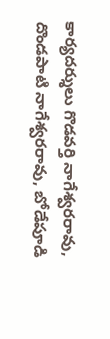కార్యదర్శులు గొడవర్తి నాగేశ్వరరావు, దొండపాటి నాగేశ్వరరావు, బోడేపూడి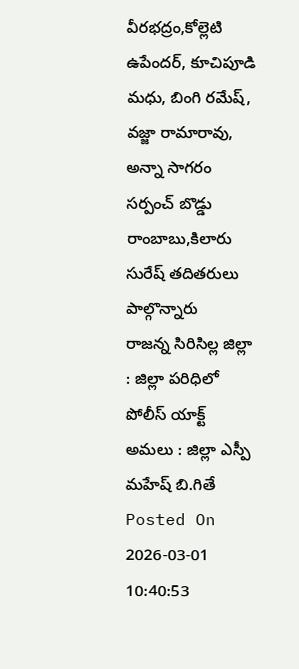వీరభద్రం,కోల్లెటి ఉపేందర్, కూచిపూడి మధు, బింగి రమేష్, వజ్జా రామారావు, అన్నా సాగరం సర్పంచ్ బొడ్డు రాంబాబు,కిలారు సురేష్ తదితరులు పాల్గొన్నారు
రాజన్న సిరిసిల్ల జిల్లా : జిల్లా పరిధిలో పోలీస్ యాక్ట్ అమలు : జిల్లా ఎస్పీ మహేష్ బి.గితే
Posted On 2026-03-01 10:40:53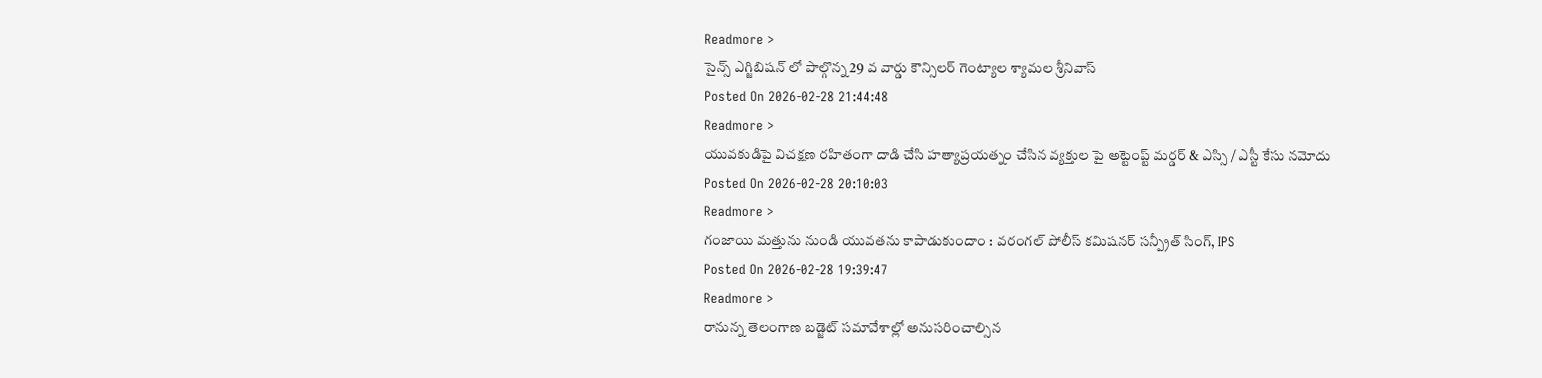Readmore >
సైన్స్ ఎగ్జిబిషన్ లో పాల్గొన్న 29 వ వార్డు కౌన్సిలర్ గెంట్యాల శ్యామల శ్రీనివాస్
Posted On 2026-02-28 21:44:48
Readmore >
యువకుడిపై విచక్షణ రహితంగా దాడి చేసి హత్యాప్రయత్నం చేసిన వ్యక్తుల పై అట్టెంప్ట్ మర్డర్ & ఎస్సి / ఎస్టీ కేసు నమోదు
Posted On 2026-02-28 20:10:03
Readmore >
గంజాయి మత్తును నుండి యువతను కాపాడుకుందాం : వరంగల్ పోలీస్ కమిషనర్ సన్ప్రీత్ సింగ్, IPS
Posted On 2026-02-28 19:39:47
Readmore >
రానున్న తెలంగాణ బడ్జెట్ సమావేశాల్లో అనుసరించాల్సిన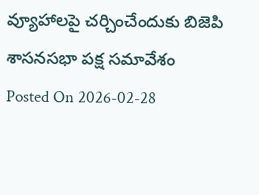వ్యూహాలపై చర్చించేందుకు బిజెపి శాసనసభా పక్ష సమావేశం
Posted On 2026-02-28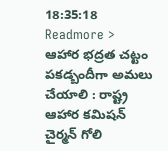18:35:18
Readmore >
ఆహార భద్రత చట్టం పకడ్బందీగా అమలు చేయాలి : రాష్ట్ర ఆహార కమిషన్ చైర్మన్ గోలి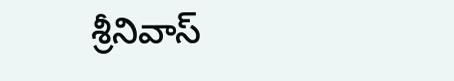శ్రీనివాస్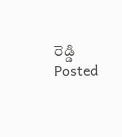రెడ్డి
Posted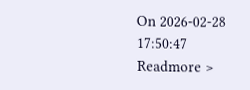On 2026-02-28 17:50:47
Readmore >